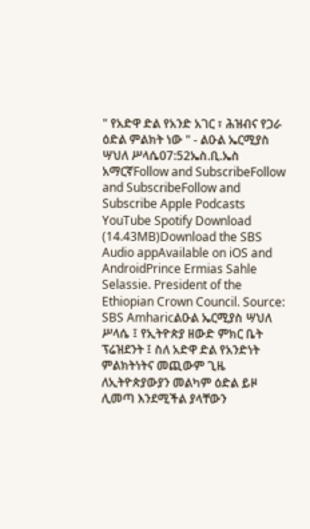" የአድዋ ድል የአንድ አገር ፣ ሕዝብና የጋራ ዕድል ምልክት ነው " - ልዑል ኤርሚያስ ሣህለ ሥላሴ07:52ኤስ.ቢ.ኤስ አማርኛFollow and SubscribeFollow and SubscribeFollow and Subscribe Apple Podcasts YouTube Spotify Download (14.43MB)Download the SBS Audio appAvailable on iOS and AndroidPrince Ermias Sahle Selassie. President of the Ethiopian Crown Council. Source: SBS Amharicልዑል ኤርሚያስ ሣህለ ሥላሴ ፤ የኢትዮጵያ ዘውድ ምክር ቤት ፕሬዝደንት ፤ ስለ አድዋ ድል የአንድነት ምልክትነትና መጪውም ጊዜ ለኢትዮጵያውያን መልካም ዕድል ይዞ ሊመጣ እንደሚችል ያላቸውን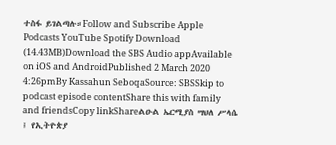ተስፋ ይገልጣሉ።Follow and Subscribe Apple Podcasts YouTube Spotify Download (14.43MB)Download the SBS Audio appAvailable on iOS and AndroidPublished 2 March 2020 4:26pmBy Kassahun SeboqaSource: SBSSkip to podcast episode contentShare this with family and friendsCopy linkShareልዑል ኤርሚያስ ሣህለ ሥላሴ ፤ የኢትዮጵያ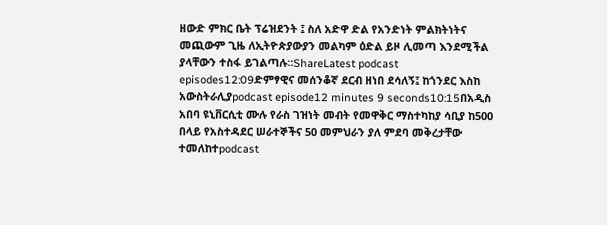ዘውድ ምክር ቤት ፕሬዝደንት ፤ ስለ አድዋ ድል የአንድነት ምልክትነትና መጪውም ጊዜ ለኢትዮጵያውያን መልካም ዕድል ይዞ ሊመጣ እንደሚችል ያላቸውን ተስፋ ይገልጣሉ።ShareLatest podcast episodes12:09ድምፃዊና መሰንቆኛ ደርብ ዘነበ ደሳለኝ፤ ከጎንደር እስከ አውስትራሊያpodcast episode12 minutes 9 seconds10:15በአዲስ አበባ ዩኒቨርሲቲ ሙሉ የራስ ገዝነት መብት የመዋቅር ማስተካከያ ሳቢያ ከ500 በላይ የአስተዳደር ሠራተኞችና 50 መምህራን ያለ ምደባ መቅረታቸው ተመለከተpodcast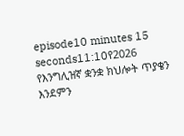episode10 minutes 15 seconds11:10የ2026 የእንግሊዝኛ ቋንቋ ክህሎት ጥያቄን እንደምን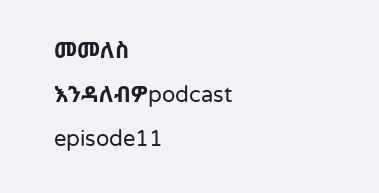መመለስ እንዳለብዎpodcast episode11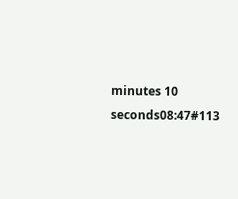minutes 10 seconds08:47#113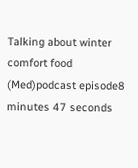Talking about winter comfort food (Med)podcast episode8 minutes 47 seconds